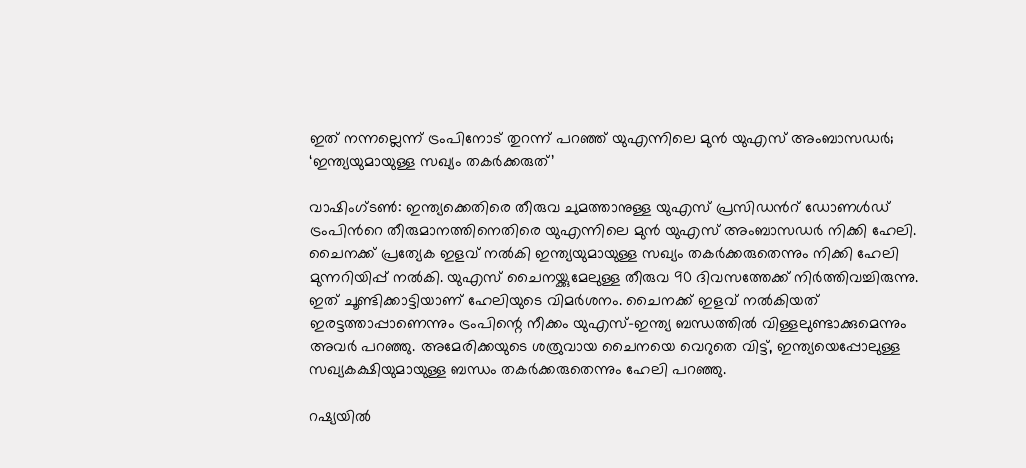ഇത് നന്നല്ലെന്ന് ട്രംപിനോട് തുറന്ന് പറഞ്ഞ് യുഎന്നിലെ മുൻ യുഎസ് അംബാസഡർ; ‘ഇന്ത്യയുമായുള്ള സഖ്യം തകർക്കരുത്’

വാഷിംഗ്ടൺ: ഇന്ത്യക്കെതിരെ തീരുവ ചുമത്താനുള്ള യുഎസ് പ്രസിഡന്‍റ് ഡോണൾഡ് ട്രംപിന്‍റെ തീരുമാനത്തിനെതിരെ യുഎന്നിലെ മുൻ യുഎസ് അംബാസഡർ നിക്കി ഹേലി. ചൈനക്ക് പ്രത്യേക ഇളവ് നൽകി ഇന്ത്യയുമായുള്ള സഖ്യം തകർക്കരുതെന്നും നിക്കി ഹേലി മുന്നറിയിപ്പ് നൽകി. യുഎസ് ചൈനയ്ക്കുമേലുള്ള തീരുവ 90 ദിവസത്തേക്ക് നിർത്തിവച്ചിരുന്നു. ഇത് ചൂണ്ടിക്കാട്ടിയാണ് ഹേലിയുടെ വിമർശനം. ചൈനക്ക് ഇളവ് നൽകിയത് ഇരട്ടത്താപ്പാണെന്നും ട്രംപിന്റെ നീക്കം യുഎസ്-ഇന്ത്യ ബന്ധത്തിൽ വിള്ളലുണ്ടാക്കുമെന്നും അവർ പറഞ്ഞു. അമേരിക്കയുടെ ശത്രുവായ ചൈനയെ വെറുതെ വിട്ട്, ഇന്ത്യയെപ്പോലുള്ള സഖ്യകക്ഷിയുമായുള്ള ബന്ധം തകർക്കരുതെന്നും ഹേലി പറഞ്ഞു.

റഷ്യയിൽ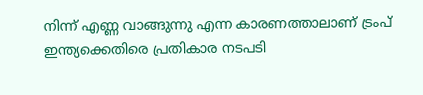നിന്ന് എണ്ണ വാങ്ങുന്നു എന്ന കാരണത്താലാണ് ട്രംപ് ഇന്ത്യക്കെതിരെ പ്രതികാര നടപടി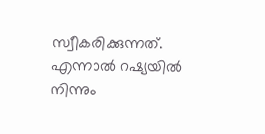സ്വീകരിക്കുന്നത്. എന്നാൽ റഷ്യയിൽ നിന്നും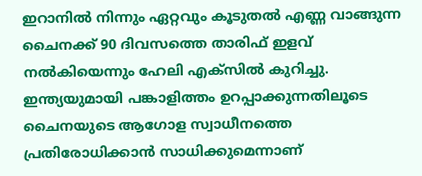ഇറാനിൽ നിന്നും ഏറ്റവും കൂടുതൽ എണ്ണ വാങ്ങുന്ന ചൈനക്ക് 90 ദിവസത്തെ താരിഫ് ഇളവ് നൽകിയെന്നും ഹേലി എക്സിൽ കുറിച്ചു. ഇന്ത്യയുമായി പങ്കാളിത്തം ഉറപ്പാക്കുന്നതിലൂടെ ചൈനയുടെ ആഗോള സ്വാധീനത്തെ പ്രതിരോധിക്കാൻ സാധിക്കുമെന്നാണ്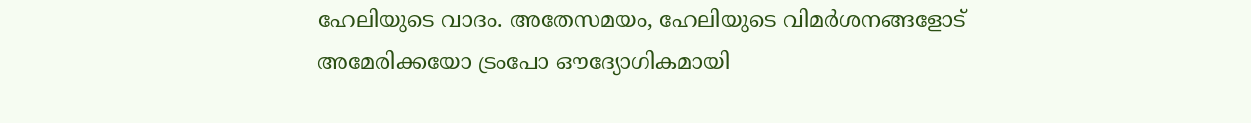ഹേലിയുടെ വാദം. അതേസമയം, ഹേലിയുടെ വിമര്‍ശനങ്ങളോട് അമേരിക്കയോ ട്രംപോ ഔദ്യോഗികമായി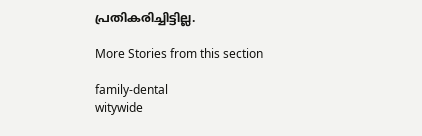പ്രതികരിച്ചിട്ടില്ല.

More Stories from this section

family-dental
witywide